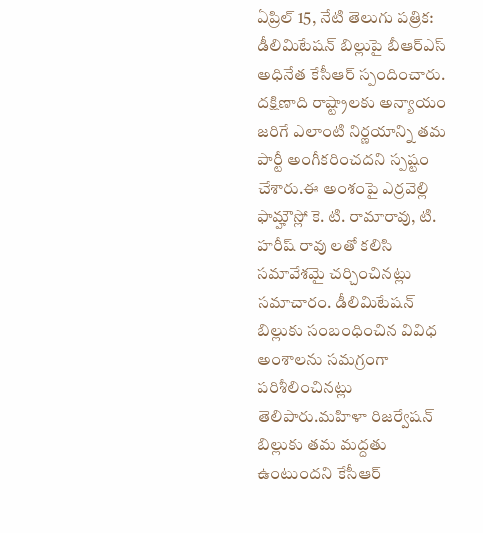ఏప్రిల్ 15, నేటి తెలుగు పత్రిక: డీలిమిటేషన్ బిల్లుపై బీఆర్ఎస్ అధినేత కేసీఆర్ స్పందించారు. దక్షిణాది రాష్ట్రాలకు అన్యాయం జరిగే ఎలాంటి నిర్ణయాన్ని తమ పార్టీ అంగీకరించదని స్పష్టం చేశారు.ఈ అంశంపై ఎర్రవెల్లి ఫామ్హౌస్లో కె. టి. రామారావు, టి. హరీష్ రావు లతో కలిసి సమావేశమై చర్చించినట్లు సమాచారం. డీలిమిటేషన్ బిల్లుకు సంబంధించిన వివిధ అంశాలను సమగ్రంగా పరిశీలించినట్లు తెలిపారు.మహిళా రిజర్వేషన్ బిల్లుకు తమ మద్దతు ఉంటుందని కేసీఆర్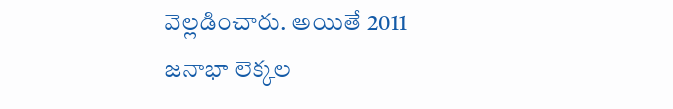వెల్లడించారు. అయితే 2011 జనాభా లెక్కల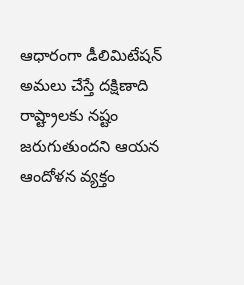ఆధారంగా డీలిమిటేషన్ అమలు చేస్తే దక్షిణాది రాష్ట్రాలకు నష్టం జరుగుతుందని ఆయన ఆందోళన వ్యక్తం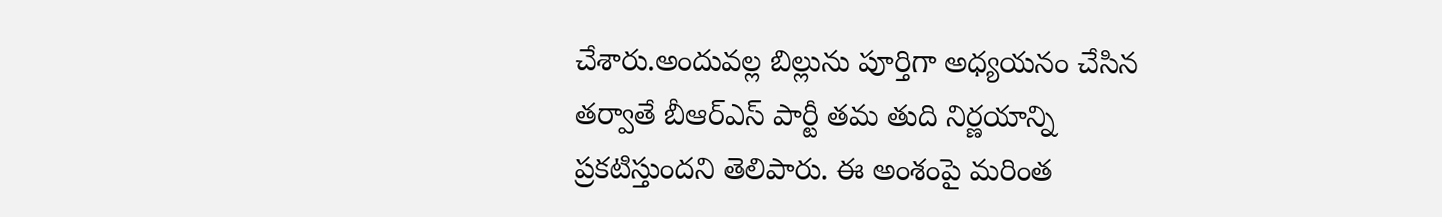చేశారు.అందువల్ల బిల్లును పూర్తిగా అధ్యయనం చేసిన తర్వాతే బీఆర్ఎస్ పార్టీ తమ తుది నిర్ణయాన్ని ప్రకటిస్తుందని తెలిపారు. ఈ అంశంపై మరింత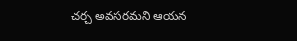చర్చ అవసరమని ఆయన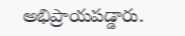అభిప్రాయపడ్డారు.